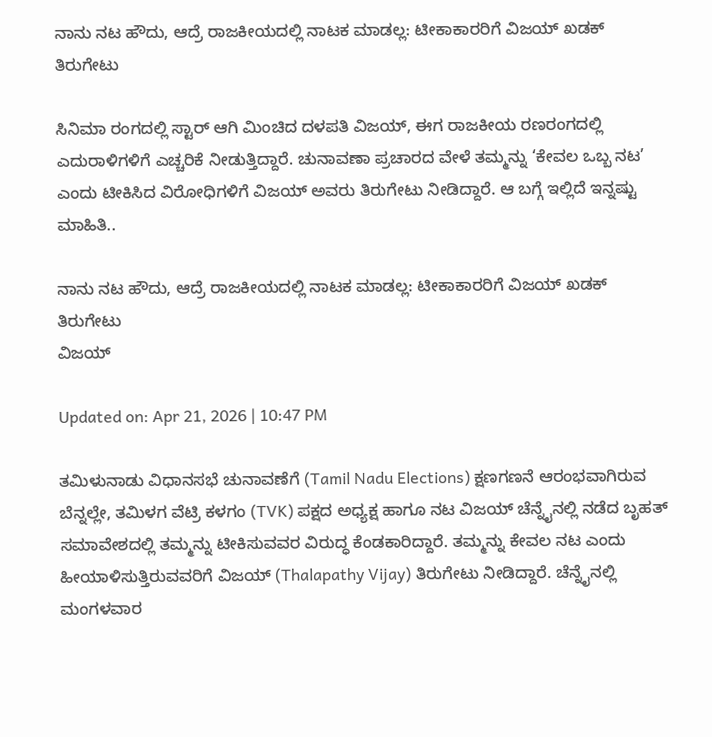ನಾನು ನಟ ಹೌದು, ಆದ್ರೆ ರಾಜಕೀಯದಲ್ಲಿ ನಾಟಕ ಮಾಡಲ್ಲ: ಟೀಕಾಕಾರರಿಗೆ ವಿಜಯ್ ಖಡಕ್ ತಿರುಗೇಟು

ಸಿನಿಮಾ ರಂಗದಲ್ಲಿ ಸ್ಟಾರ್ ಆಗಿ ಮಿಂಚಿದ ದಳಪತಿ ವಿಜಯ್, ಈಗ ರಾಜಕೀಯ ರಣರಂಗದಲ್ಲಿ ಎದುರಾಳಿಗಳಿಗೆ ಎಚ್ಚರಿಕೆ ನೀಡುತ್ತಿದ್ದಾರೆ. ಚುನಾವಣಾ ಪ್ರಚಾರದ ವೇಳೆ ತಮ್ಮನ್ನು ‘ಕೇವಲ ಒಬ್ಬ ನಟ’ ಎಂದು ಟೀಕಿಸಿದ ವಿರೋಧಿಗಳಿಗೆ ವಿಜಯ್ ಅವರು ತಿರುಗೇಟು ನೀಡಿದ್ದಾರೆ. ಆ ಬಗ್ಗೆ ಇಲ್ಲಿದೆ ಇನ್ನಷ್ಟು ಮಾಹಿತಿ..

ನಾನು ನಟ ಹೌದು, ಆದ್ರೆ ರಾಜಕೀಯದಲ್ಲಿ ನಾಟಕ ಮಾಡಲ್ಲ: ಟೀಕಾಕಾರರಿಗೆ ವಿಜಯ್ ಖಡಕ್ ತಿರುಗೇಟು
ವಿಜಯ್

Updated on: Apr 21, 2026 | 10:47 PM

ತಮಿಳುನಾಡು ವಿಧಾನಸಭೆ ಚುನಾವಣೆಗೆ (Tamil Nadu Elections) ಕ್ಷಣಗಣನೆ ಆರಂಭವಾಗಿರುವ ಬೆನ್ನಲ್ಲೇ, ತಮಿಳಗ ವೆಟ್ರಿ ಕಳಗಂ (TVK) ಪಕ್ಷದ ಅಧ್ಯಕ್ಷ ಹಾಗೂ ನಟ ವಿಜಯ್ ಚೆನ್ನೈನಲ್ಲಿ ನಡೆದ ಬೃಹತ್ ಸಮಾವೇಶದಲ್ಲಿ ತಮ್ಮನ್ನು ಟೀಕಿಸುವವರ ವಿರುದ್ಧ ಕೆಂಡಕಾರಿದ್ದಾರೆ. ತಮ್ಮನ್ನು ಕೇವಲ ನಟ ಎಂದು ಹೀಯಾಳಿಸುತ್ತಿರುವವರಿಗೆ ವಿಜಯ್ (Thalapathy Vijay) ತಿರುಗೇಟು ನೀಡಿದ್ದಾರೆ. ಚೆನ್ನೈನಲ್ಲಿ ಮಂಗಳವಾರ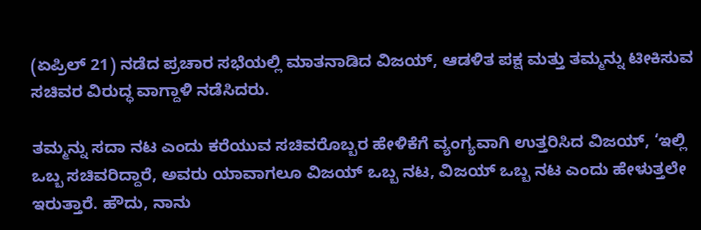(ಏಪ್ರಿಲ್ 21) ನಡೆದ ಪ್ರಚಾರ ಸಭೆಯಲ್ಲಿ ಮಾತನಾಡಿದ ವಿಜಯ್, ಆಡಳಿತ ಪಕ್ಷ ಮತ್ತು ತಮ್ಮನ್ನು ಟೀಕಿಸುವ ಸಚಿವರ ವಿರುದ್ಧ ವಾಗ್ದಾಳಿ ನಡೆಸಿದರು.

ತಮ್ಮನ್ನು ಸದಾ ನಟ ಎಂದು ಕರೆಯುವ ಸಚಿವರೊಬ್ಬರ ಹೇಳಿಕೆಗೆ ವ್ಯಂಗ್ಯವಾಗಿ ಉತ್ತರಿಸಿದ ವಿಜಯ್, ‘ಇಲ್ಲಿ ಒಬ್ಬ ಸಚಿವರಿದ್ದಾರೆ, ಅವರು ಯಾವಾಗಲೂ ವಿಜಯ್ ಒಬ್ಬ ನಟ, ವಿಜಯ್ ಒಬ್ಬ ನಟ ಎಂದು ಹೇಳುತ್ತಲೇ ಇರುತ್ತಾರೆ. ಹೌದು, ನಾನು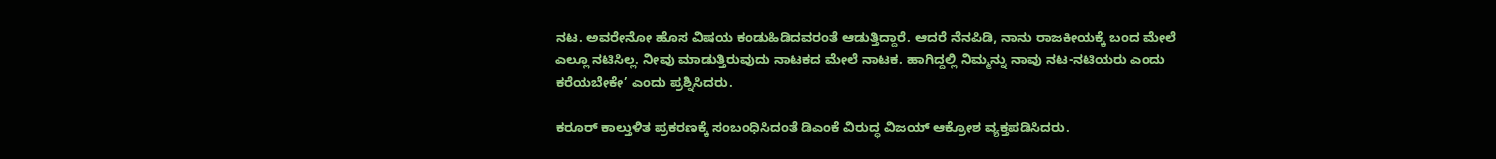ನಟ. ಅವರೇನೋ ಹೊಸ ವಿಷಯ ಕಂಡುಹಿಡಿದವರಂತೆ ಆಡುತ್ತಿದ್ದಾರೆ. ಆದರೆ ನೆನಪಿಡಿ, ನಾನು ರಾಜಕೀಯಕ್ಕೆ ಬಂದ ಮೇಲೆ ಎಲ್ಲೂ ನಟಿಸಿಲ್ಲ. ನೀವು ಮಾಡುತ್ತಿರುವುದು ನಾಟಕದ ಮೇಲೆ ನಾಟಕ. ಹಾಗಿದ್ದಲ್ಲಿ ನಿಮ್ಮನ್ನು ನಾವು ನಟ-ನಟಿಯರು ಎಂದು ಕರೆಯಬೇಕೇ’ ಎಂದು ಪ್ರಶ್ನಿಸಿದರು.

ಕರೂರ್ ಕಾಲ್ತುಳಿತ ಪ್ರಕರಣಕ್ಕೆ ಸಂಬಂಧಿಸಿದಂತೆ ಡಿಎಂಕೆ ವಿರುದ್ಧ ವಿಜಯ್ ಆಕ್ರೋಶ ವ್ಯಕ್ತಪಡಿಸಿದರು.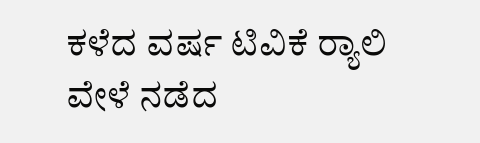ಕಳೆದ ವರ್ಷ ಟಿವಿಕೆ ರ್‍ಯಾಲಿ ವೇಳೆ ನಡೆದ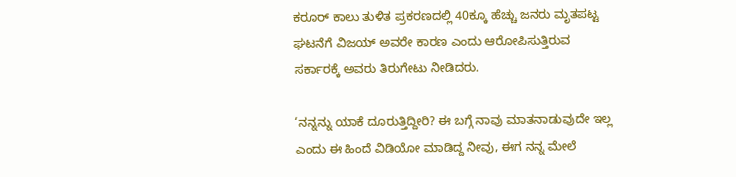ಕರೂರ್ ಕಾಲು ತುಳಿತ ಪ್ರಕರಣದಲ್ಲಿ 40ಕ್ಕೂ ಹೆಚ್ಚು ಜನರು ಮೃತಪಟ್ಟ ಘಟನೆಗೆ ವಿಜಯ್ ಅವರೇ ಕಾರಣ ಎಂದು ಆರೋಪಿಸುತ್ತಿರುವ ಸರ್ಕಾರಕ್ಕೆ ಅವರು ತಿರುಗೇಟು ನೀಡಿದರು.

‘ನನ್ನನ್ನು ಯಾಕೆ ದೂರುತ್ತಿದ್ದೀರಿ? ಈ ಬಗ್ಗೆ ನಾವು ಮಾತನಾಡುವುದೇ ಇಲ್ಲ ಎಂದು ಈ ಹಿಂದೆ ವಿಡಿಯೋ ಮಾಡಿದ್ದ ನೀವು, ಈಗ ನನ್ನ ಮೇಲೆ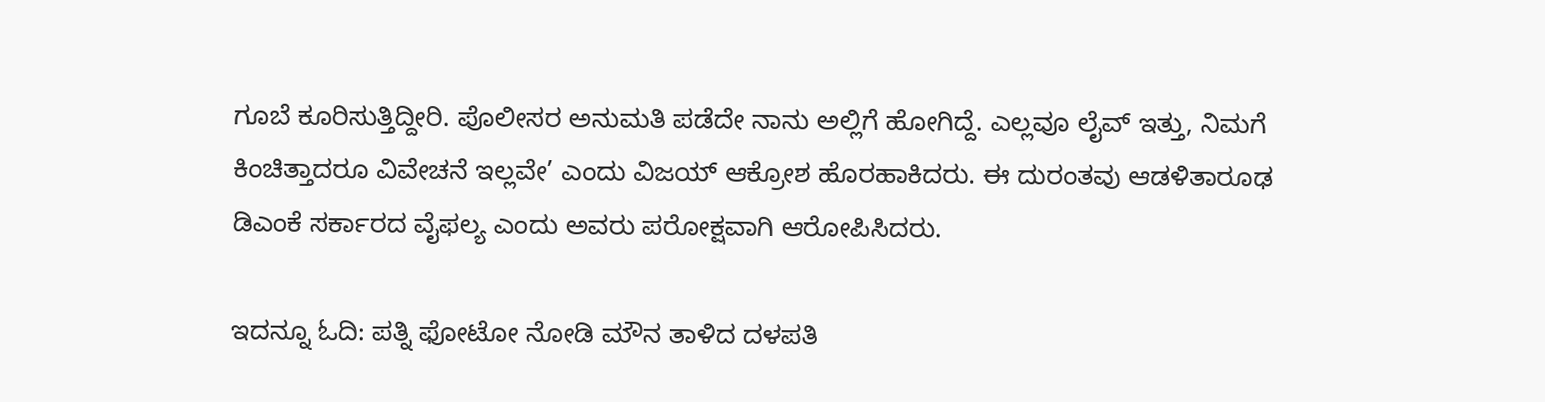ಗೂಬೆ ಕೂರಿಸುತ್ತಿದ್ದೀರಿ. ಪೊಲೀಸರ ಅನುಮತಿ ಪಡೆದೇ ನಾನು ಅಲ್ಲಿಗೆ ಹೋಗಿದ್ದೆ. ಎಲ್ಲವೂ ಲೈವ್ ಇತ್ತು, ನಿಮಗೆ ಕಿಂಚಿತ್ತಾದರೂ ವಿವೇಚನೆ ಇಲ್ಲವೇ’ ಎಂದು ವಿಜಯ್ ಆಕ್ರೋಶ ಹೊರಹಾಕಿದರು. ಈ ದುರಂತವು ಆಡಳಿತಾರೂಢ ಡಿಎಂಕೆ ಸರ್ಕಾರದ ವೈಫಲ್ಯ ಎಂದು ಅವರು ಪರೋಕ್ಷವಾಗಿ ಆರೋಪಿಸಿದರು.

ಇದನ್ನೂ ಓದಿ: ಪತ್ನಿ ಫೋಟೋ ನೋಡಿ ಮೌನ ತಾಳಿದ ದಳಪತಿ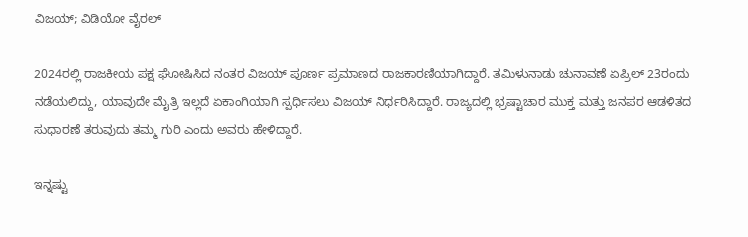ವಿಜಯ್; ವಿಡಿಯೋ ವೈರಲ್

2024ರಲ್ಲಿ ರಾಜಕೀಯ ಪಕ್ಷ ಘೋಷಿಸಿದ ನಂತರ ವಿಜಯ್ ಪೂರ್ಣ ಪ್ರಮಾಣದ ರಾಜಕಾರಣಿಯಾಗಿದ್ದಾರೆ. ತಮಿಳುನಾಡು ಚುನಾವಣೆ ಏಪ್ರಿಲ್ 23ರಂದು ನಡೆಯಲಿದ್ದು, ಯಾವುದೇ ಮೈತ್ರಿ ಇಲ್ಲದೆ ಏಕಾಂಗಿಯಾಗಿ ಸ್ಪರ್ಧಿಸಲು ವಿಜಯ್ ನಿರ್ಧರಿಸಿದ್ದಾರೆ. ರಾಜ್ಯದಲ್ಲಿ ಭ್ರಷ್ಟಾಚಾರ ಮುಕ್ತ ಮತ್ತು ಜನಪರ ಆಡಳಿತದ ಸುಧಾರಣೆ ತರುವುದು ತಮ್ಮ ಗುರಿ ಎಂದು ಅವರು ಹೇಳಿದ್ದಾರೆ.

ಇನ್ನಷ್ಟು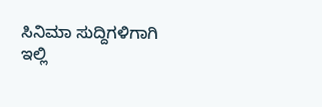ಸಿನಿಮಾ ಸುದ್ದಿಗಳಿಗಾಗಿ ಇಲ್ಲಿ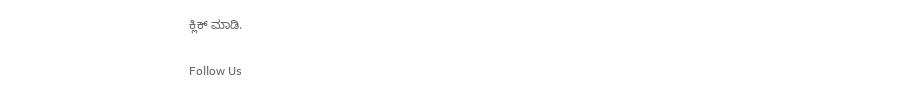ಕ್ಲಿಕ್ ಮಾಡಿ.

Follow Us